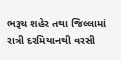ભરૂચ શહેર તથા જિલ્લામાં રાત્રી દરમિયાનથી વરસી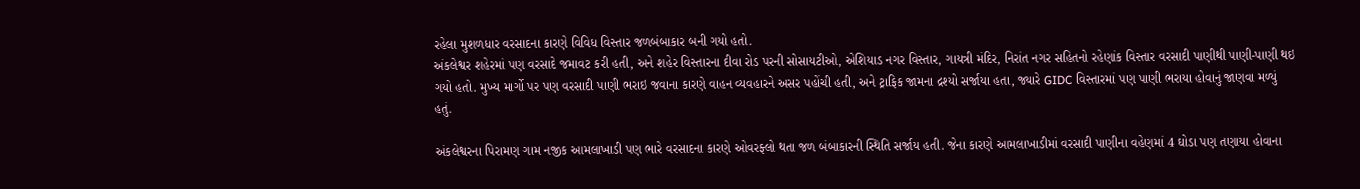રહેલા મુશળધાર વરસાદના કારણે વિવિધ વિસ્તાર જળબંબાકાર બની ગયો હતો.
અંકલેશ્વર શહેરમાં પણ વરસાદે જમાવટ કરી હતી, અને શહેર વિસ્તારના દીવા રોડ પરની સોસાયટીઓ, એશિયાડ નગર વિસ્તાર, ગાયત્રી મંદિર, નિરાંત નગર સહિતનો રહેણાંક વિસ્તાર વરસાદી પાણીથી પાણી-પાણી થઇ ગયો હતો. મુખ્ય માર્ગો પર પણ વરસાદી પાણી ભરાઇ જવાના કારણે વાહન વ્યવહારને અસર પહોંચી હતી, અને ટ્રાફિક જામના દ્રશ્યો સર્જાયા હતા, જ્યારે GIDC વિસ્તારમાં પણ પાણી ભરાયા હોવાનું જાણવા મળ્યું હતું.

અંકલેશ્વરના પિરામણ ગામ નજીક આમલાખાડી પણ ભારે વરસાદના કારણે ઓવરફ્લો થતા જળ બંબાકારની સ્થિતિ સર્જાય હતી. જેના કારણે આમલાખાડીમાં વરસાદી પાણીના વહેણમાં 4 ઘોડા પણ તણાયા હોવાના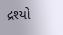દ્રશ્યો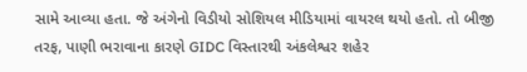સામે આવ્યા હતા. જે અંગેનો વિડીયો સોશિયલ મીડિયામાં વાયરલ થયો હતો. તો બીજી તરફ, પાણી ભરાવાના કારણે GIDC વિસ્તારથી અંકલેશ્વર શહેર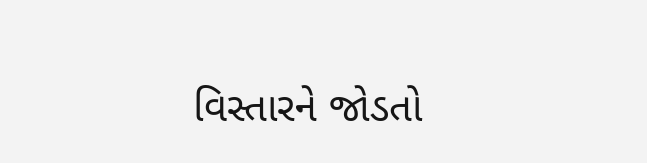વિસ્તારને જોડતો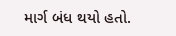માર્ગ બંધ થયો હતો.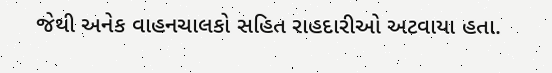જેથી અનેક વાહનચાલકો સહિત રાહદારીઓ અટવાયા હતા.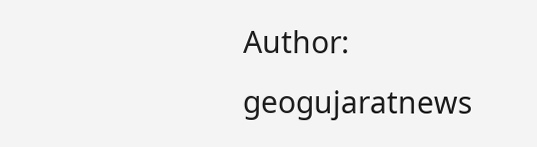Author: geogujaratnews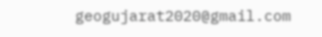geogujarat2020@gmail.com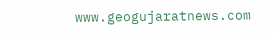www.geogujaratnews.com